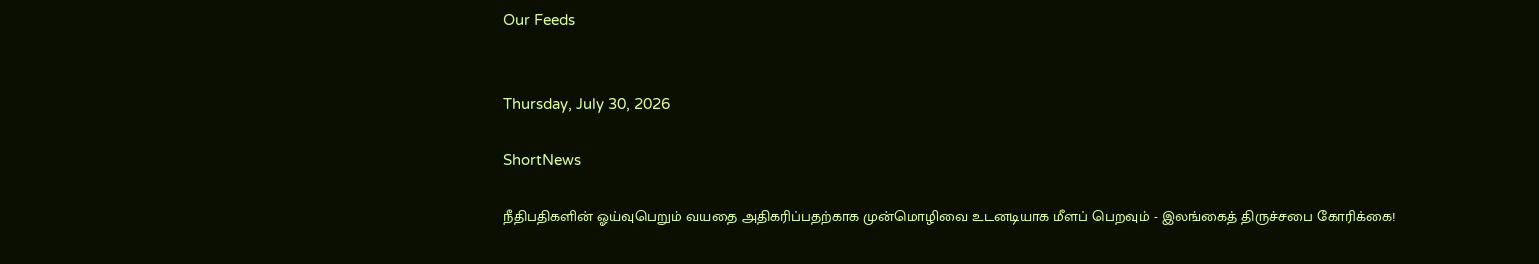Our Feeds


Thursday, July 30, 2026

ShortNews

நீதிபதிகளின் ஓய்வுபெறும் வயதை அதிகரிப்பதற்காக முன்மொழிவை உடனடியாக மீளப் பெறவும் - இலங்கைத் திருச்சபை கோரிக்கை!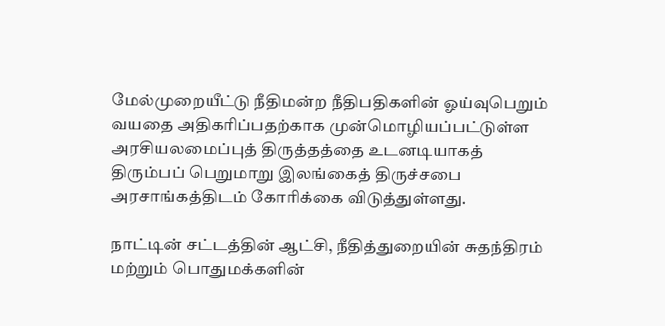மேல்முறையீட்டு நீதிமன்ற நீதிபதிகளின் ஓய்வுபெறும் வயதை அதிகரிப்பதற்காக முன்மொழியப்பட்டுள்ள அரசியலமைப்புத் திருத்தத்தை உடனடியாகத் திரும்பப் பெறுமாறு இலங்கைத் திருச்சபை அரசாங்கத்திடம் கோரிக்கை விடுத்துள்ளது.

நாட்டின் சட்டத்தின் ஆட்சி, நீதித்துறையின் சுதந்திரம் மற்றும் பொதுமக்களின்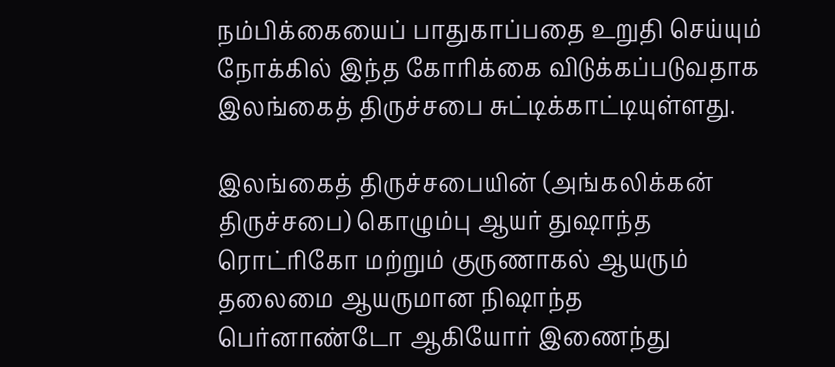நம்பிக்கையைப் பாதுகாப்பதை உறுதி செய்யும் நோக்கில் இந்த கோரிக்கை விடுக்கப்படுவதாக இலங்கைத் திருச்சபை சுட்டிக்காட்டியுள்ளது.

இலங்கைத் திருச்சபையின் (அங்கலிக்கன் திருச்சபை) கொழும்பு ஆயர் துஷாந்த ரொட்ரிகோ மற்றும் குருணாகல் ஆயரும் தலைமை ஆயருமான நிஷாந்த பெர்னாண்டோ ஆகியோர் இணைந்து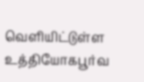வெளியிட்டுள்ள உத்தியோகபூர்வ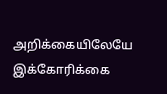அறிக்கையிலேயே இக்கோரிக்கை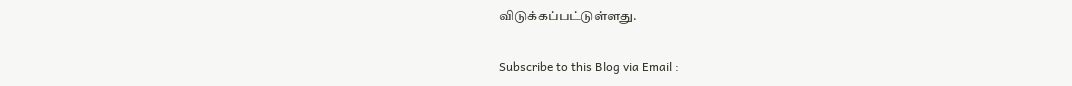விடுக்கப்பட்டுள்ளது.

Subscribe to this Blog via Email :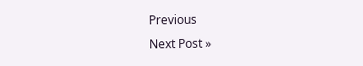Previous
Next Post »